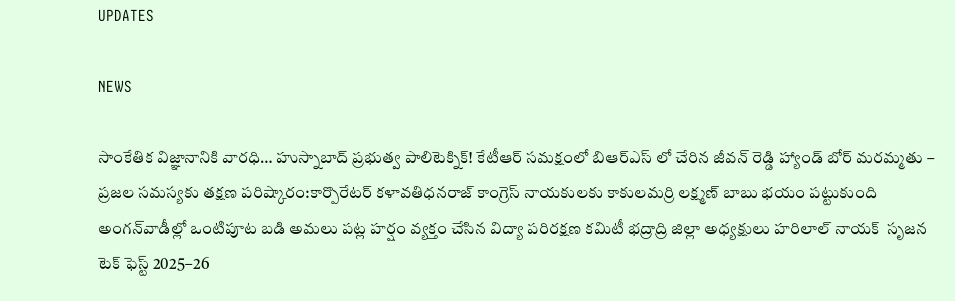UPDATES

NEWS

సాంకేతిక విజ్ఞానానికి వారధి… హుస్నాబాద్ ప్రభుత్వ పాలిటెక్నిక్! కేటీఆర్ సమక్షంలో బిఆర్ఎస్ లో చేరిన జీవన్ రెడ్డి హ్యాండ్ బోర్ మరమ్మతు – ప్రజల సమస్యకు తక్షణ పరిష్కారం:కార్పొరేటర్ కళావతిధనరాజ్ కాంగ్రెస్ నాయకులకు కాకులమర్రి లక్ష్మణ్ బాబు భయం పట్టుకుంది అంగన్‌వాడీల్లో ఒంటిపూట బడి అమలు పట్ల హర్షం వ్యక్తం చేసిన విద్యా పరిరక్షణ కమిటీ భద్రాద్రి జిల్లా అధ్యక్షులు హరిలాల్ నాయక్  సృజన టెక్ ఫెస్ట్ 2025–26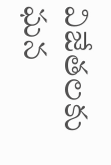విజేతలకు ఘన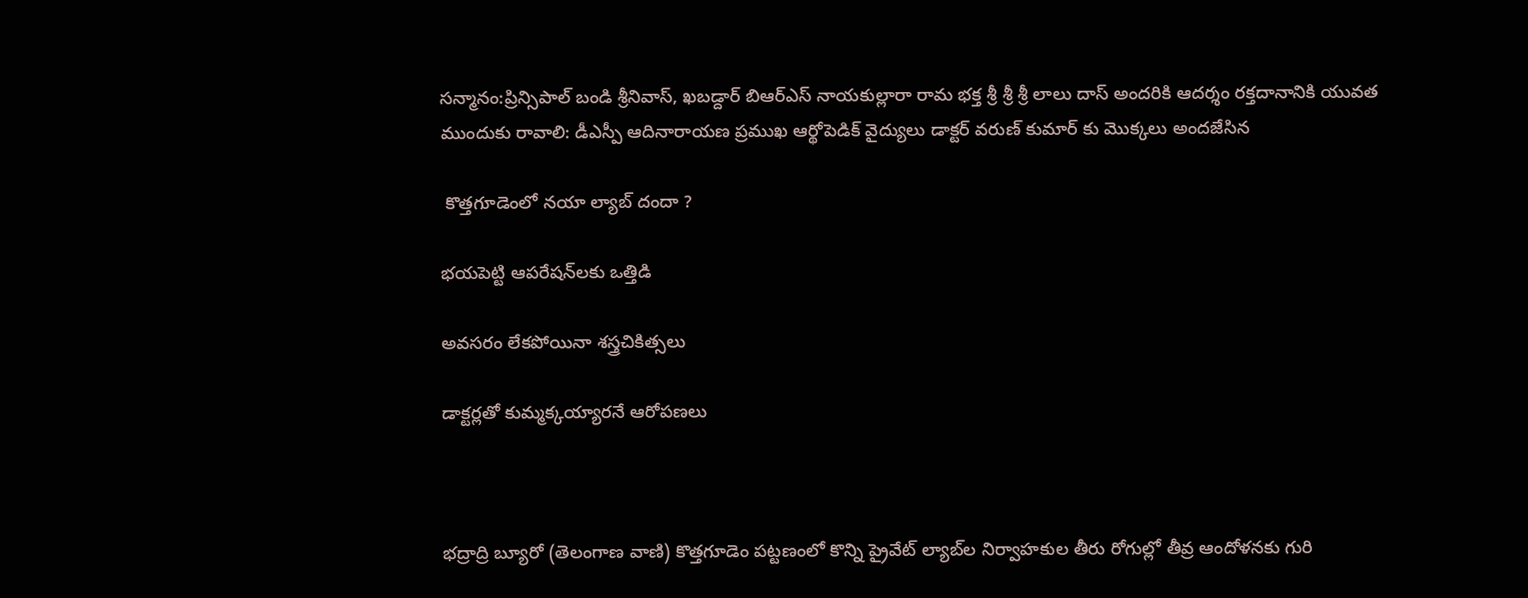సన్మానం:ప్రిన్సిపాల్ బండి శ్రీనివాస్, ఖబడ్దార్ బిఆర్ఎస్ నాయకుల్లారా రామ భక్త శ్రీ శ్రీ శ్రీ లాలు దాస్ అందరికి ఆదర్శం రక్తదానానికి యువత ముందుకు రావాలి: డీఎస్పీ ఆదినారాయణ ప్రముఖ ఆర్థోపెడిక్ వైద్యులు డాక్టర్ వరుణ్ కుమార్‌ కు మొక్కలు అందజేసిన

 కొత్తగూడెంలో నయా ల్యాబ్‌ దందా ?

భయపెట్టి ఆపరేషన్‌లకు ఒత్తిడి

అవసరం లేకపోయినా శస్త్రచికిత్సలు

డాక్టర్లతో కుమ్మక్కయ్యారనే ఆరోపణలు



భద్రాద్రి బ్యూరో (తెలంగాణ వాణి) కొత్తగూడెం పట్టణంలో కొన్ని ప్రైవేట్ ల్యాబ్‌ల నిర్వాహకుల తీరు రోగుల్లో తీవ్ర ఆందోళనకు గురి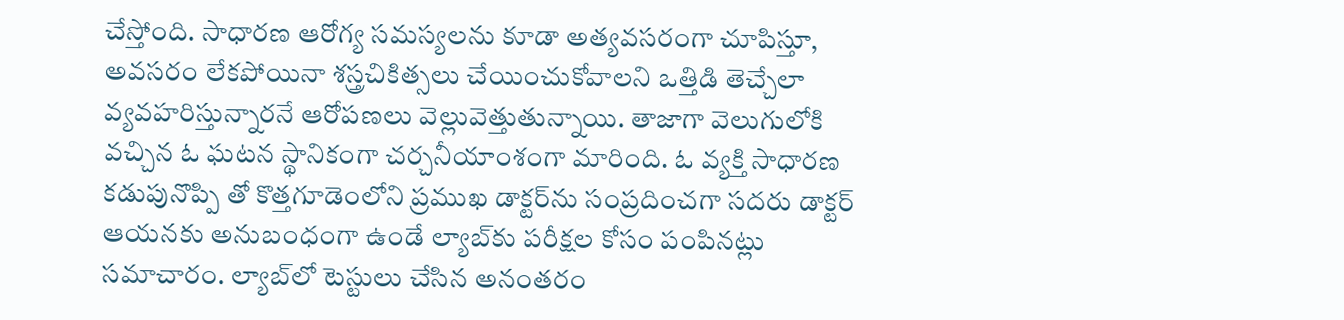చేస్తోంది. సాధారణ ఆరోగ్య సమస్యలను కూడా అత్యవసరంగా చూపిస్తూ, అవసరం లేకపోయినా శస్త్రచికిత్సలు చేయించుకోవాలని ఒత్తిడి తెచ్చేలా వ్యవహరిస్తున్నారనే ఆరోపణలు వెల్లువెత్తుతున్నాయి. తాజాగా వెలుగులోకి వచ్చిన ఓ ఘటన స్థానికంగా చర్చనీయాంశంగా మారింది. ఓ వ్యక్తి సాధారణ కడుపునొప్పి తో కొత్తగూడెంలోని ప్రముఖ డాక్టర్‌ను సంప్రదించగా సదరు డాక్టర్ ఆయనకు అనుబంధంగా ఉండే ల్యాబ్‌కు పరీక్షల కోసం పంపినట్లు సమాచారం. ల్యాబ్‌లో టెస్టులు చేసిన అనంతరం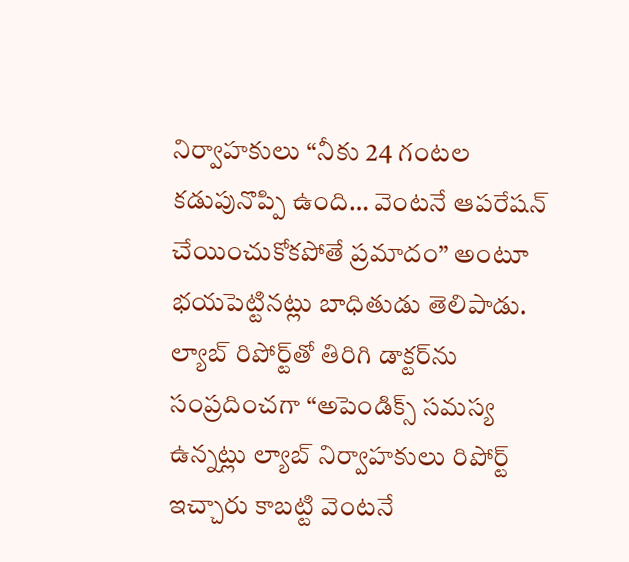నిర్వాహకులు “నీకు 24 గంటల కడుపునొప్పి ఉంది… వెంటనే ఆపరేషన్ చేయించుకోకపోతే ప్రమాదం” అంటూ భయపెట్టినట్లు బాధితుడు తెలిపాడు. ల్యాబ్ రిపోర్ట్‌తో తిరిగి డాక్టర్‌ను సంప్రదించగా “అపెండిక్స్ సమస్య ఉన్నట్లు ల్యాబ్ నిర్వాహకులు రిపోర్ట్ ఇచ్చారు కాబట్టి వెంటనే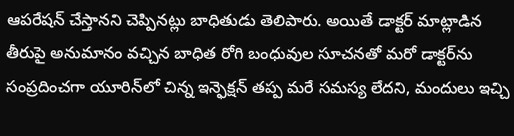ఆపరేషన్ చేస్తానని చెప్పినట్లు బాధితుడు తెలిపారు. అయితే డాక్టర్ మాట్లాడిన తీరుపై అనుమానం వచ్చిన బాధిత రోగి బంధువుల సూచనతో మరో డాక్టర్‌ను సంప్రదించగా యూరిన్‌లో చిన్న ఇన్ఫెక్షన్ తప్ప మరే సమస్య లేదని, మందులు ఇచ్చి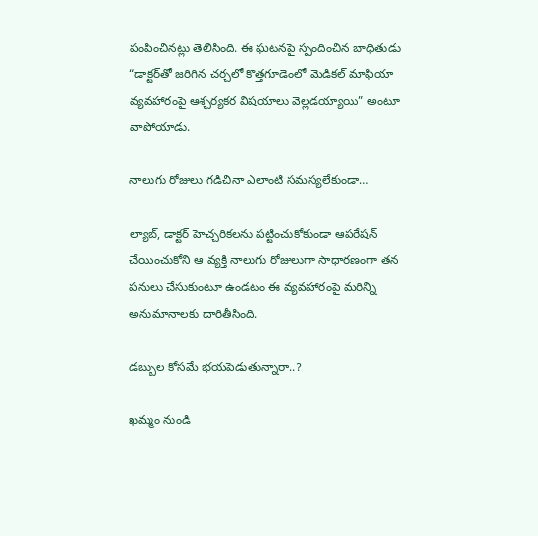పంపించినట్లు తెలిసింది. ఈ ఘటనపై స్పందించిన బాధితుడు “డాక్టర్‌తో జరిగిన చర్చలో కొత్తగూడెంలో మెడికల్ మాఫియా వ్యవహారంపై ఆశ్చర్యకర విషయాలు వెల్లడయ్యాయి” అంటూ వాపోయాడు.

నాలుగు రోజులు గడిచినా ఎలాంటి సమస్యలేకుండా…

ల్యాబ్, డాక్టర్ హెచ్చరికలను పట్టించుకోకుండా ఆపరేషన్ చేయించుకోని ఆ వ్యక్తి నాలుగు రోజులుగా సాధారణంగా తన పనులు చేసుకుంటూ ఉండటం ఈ వ్యవహారంపై మరిన్ని అనుమానాలకు దారితీసింది.

డబ్బుల కోసమే భయపెడుతున్నారా..?

ఖమ్మం నుండి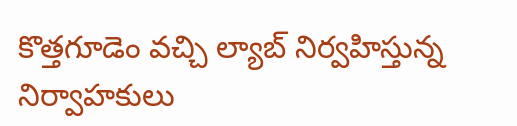కొత్తగూడెం వచ్చి ల్యాబ్ నిర్వహిస్తున్న నిర్వాహకులు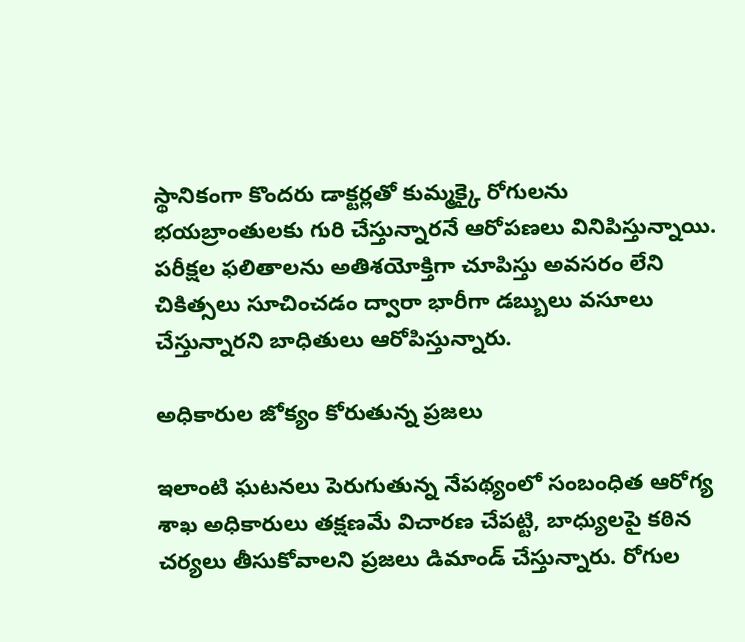స్థానికంగా కొందరు డాక్టర్లతో కుమ్మక్కై రోగులను భయబ్రాంతులకు గురి చేస్తున్నారనే ఆరోపణలు వినిపిస్తున్నాయి. పరీక్షల ఫలితాలను అతిశయోక్తిగా చూపిస్తు అవసరం లేని చికిత్సలు సూచించడం ద్వారా భారీగా డబ్బులు వసూలు చేస్తున్నారని బాధితులు ఆరోపిస్తున్నారు.

అధికారుల జోక్యం కోరుతున్న ప్రజలు

ఇలాంటి ఘటనలు పెరుగుతున్న నేపథ్యంలో సంబంధిత ఆరోగ్య శాఖ అధికారులు తక్షణమే విచారణ చేపట్టి, బాధ్యులపై కఠిన చర్యలు తీసుకోవాలని ప్రజలు డిమాండ్ చేస్తున్నారు. రోగుల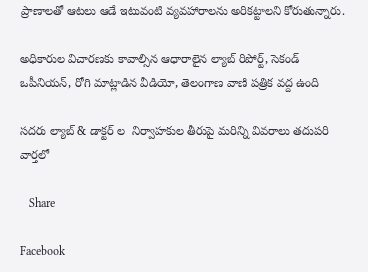ప్రాణాలతో ఆటలు ఆడే ఇటువంటి వ్యవహారాలను అరికట్టాలని కోరుతున్నారు.

అధికారుల విచారణకు కావాల్సిన ఆధారాలైన ల్యాబ్ రిపోర్ట్, సెకండ్ ఒపీనియన్, రోగి మాట్లాడిన వీడియో, తెలంగాణ వాణి పత్రిక వద్ద ఉంది

సదరు ల్యాబ్ & డాక్టర్ ల  నిర్వాహకుల తీరుపై మరిన్ని వివరాలు తదుపరి వార్తలో

   Share

Facebook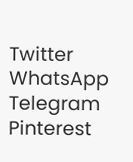Twitter
WhatsApp
Telegram
Pinterest